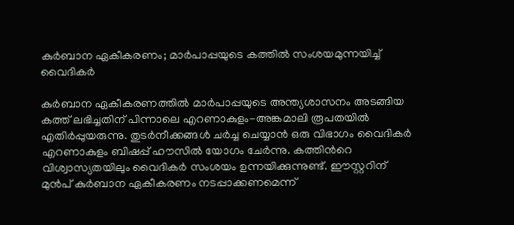കുർബാന ഏകീകരണം; മാര്‍പാപ്പയുടെ കത്തില്‍ സംശയമുന്നയിച്ച് വൈദികര്‍

കുർബാന ഏകീകരണത്തില്‍ മാർപാപ്പയുടെ അന്ത്യശാസനം അടങ്ങിയ കത്ത് ലഭിച്ചതിന് പിന്നാലെ എറണാകുളം-അങ്കമാലി രൂപതയില്‍ എതിർപ്പുയരുന്നു. തുടർനീക്കങ്ങള്‍ ചർച്ച ചെയ്യാന്‍ ഒരു വിഭാഗം വൈദികർ എറണാകുളം ബിഷപ്പ് ഹൗസില്‍ യോഗം ചേർന്നു. കത്തിന്‍റെ വിശ്വാസ്യതയിലും വൈദികർ സംശയം ഉന്നയിക്കുന്നുണ്ട്. ഈസ്റ്ററിന് മുന്‍പ് കുർബാന ഏകീകരണം നടപ്പാക്കണമെന്ന്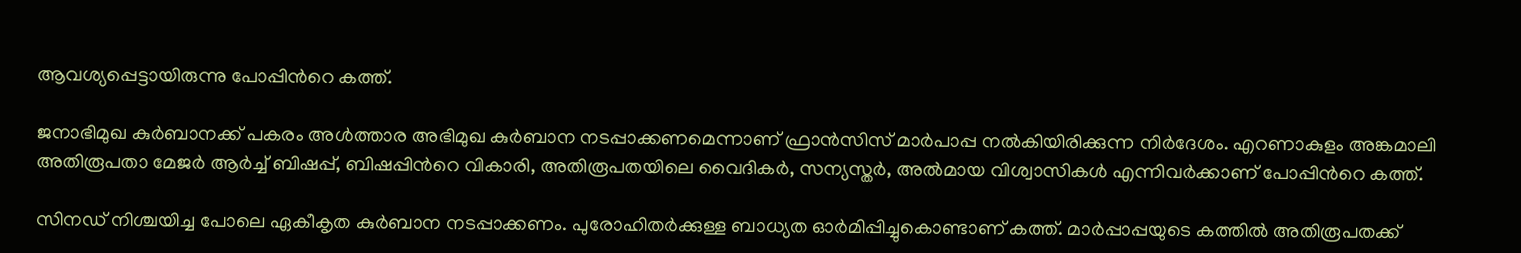ആവശ്യപ്പെട്ടായിരുന്നു പോപ്പിന്‍റെ കത്ത്.

ജനാഭിമുഖ കുർബാനക്ക് പകരം അള്‍ത്താര അഭിമുഖ കുർബാന നടപ്പാക്കണമെന്നാണ് ഫ്രാന്‍സിസ് മാർപാപ്പ നല്‍കിയിരിക്കുന്ന നിർദേശം. എറണാകുളം അങ്കമാലി അതിരൂപതാ മേജർ ആർച്ച് ബിഷപ്പ്, ബിഷപ്പിന്‍റെ വികാരി, അതിരൂപതയിലെ വൈദികർ, സന്യസ്തർ, അല്‍മായ വിശ്വാസികള്‍ എന്നിവർക്കാണ് പോപ്പിന്‍റെ കത്ത്.

സിനഡ് നിശ്ചയിച്ച പോലെ ഏകീകൃത കുർബാന നടപ്പാക്കണം. പുരോഹിതർക്കുള്ള ബാധ്യത ഓർമിപ്പിച്ചുകൊണ്ടാണ് കത്ത്. മാർപ്പാപ്പയുടെ കത്തിൽ അതിരൂപതക്ക്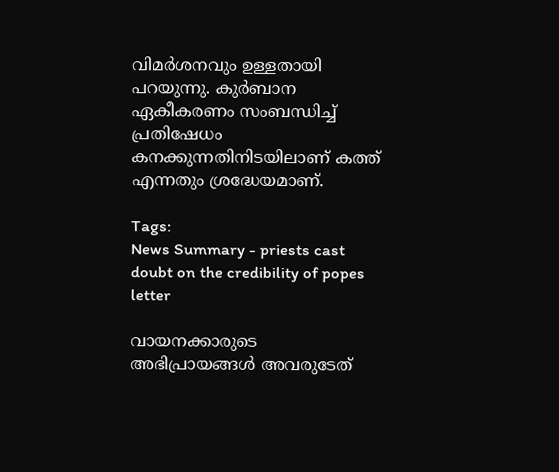വിമർശനവും ഉള്ളതായി പറയുന്നു. കുർബാന ഏകീകരണം സംബന്ധിച്ച് പ്രതിഷേധം കനക്കുന്നതിനിടയിലാണ് കത്ത് എന്നതും ശ്രദ്ധേയമാണ്.

Tags:
News Summary - priests cast doubt on the credibility of popes letter

വായനക്കാരുടെ അഭിപ്രായങ്ങള്‍ അവരുടേത്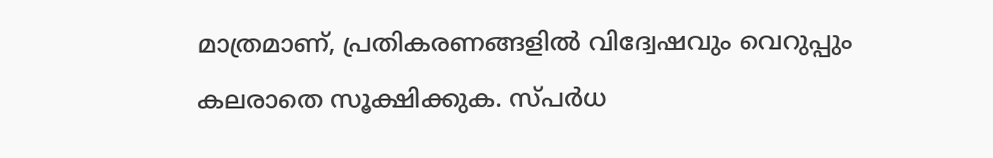മാത്രമാണ്, പ്രതികരണങ്ങളിൽ വിദ്വേഷവും വെറുപ്പും കലരാതെ സൂക്ഷിക്കുക. സ്പർധ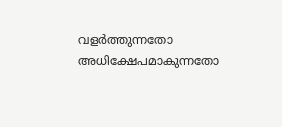വളർത്തുന്നതോ അധിക്ഷേപമാകുന്നതോ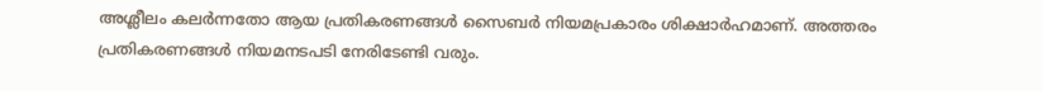അശ്ലീലം കലർന്നതോ ആയ പ്രതികരണങ്ങൾ സൈബർ നിയമപ്രകാരം ശിക്ഷാർഹമാണ്. അത്തരം പ്രതികരണങ്ങൾ നിയമനടപടി നേരിടേണ്ടി വരും.